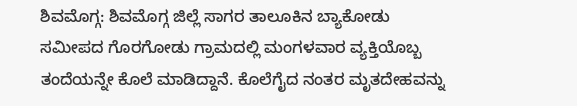ಶಿವಮೊಗ್ಗ: ಶಿವಮೊಗ್ಗ ಜಿಲ್ಲೆ ಸಾಗರ ತಾಲೂಕಿನ ಬ್ಯಾಕೋಡು ಸಮೀಪದ ಗೊರಗೋಡು ಗ್ರಾಮದಲ್ಲಿ ಮಂಗಳವಾರ ವ್ಯಕ್ತಿಯೊಬ್ಬ ತಂದೆಯನ್ನೇ ಕೊಲೆ ಮಾಡಿದ್ದಾನೆ. ಕೊಲೆಗೈದ ನಂತರ ಮೃತದೇಹವನ್ನು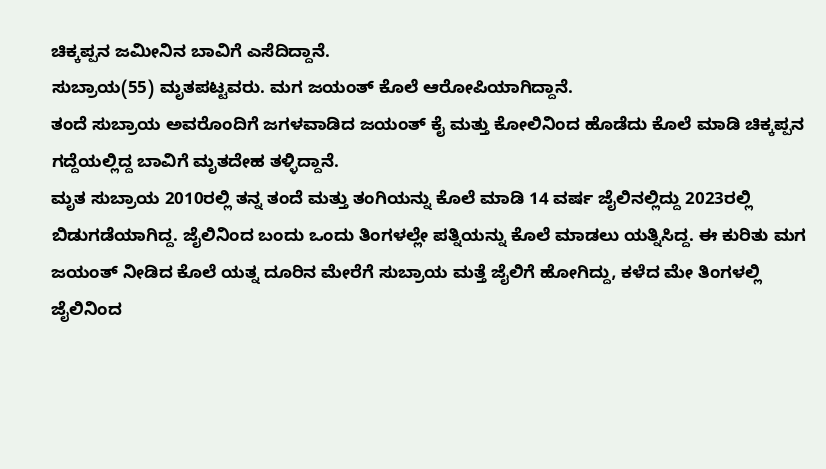ಚಿಕ್ಕಪ್ಪನ ಜಮೀನಿನ ಬಾವಿಗೆ ಎಸೆದಿದ್ದಾನೆ.
ಸುಬ್ರಾಯ(55) ಮೃತಪಟ್ಟವರು. ಮಗ ಜಯಂತ್ ಕೊಲೆ ಆರೋಪಿಯಾಗಿದ್ದಾನೆ.
ತಂದೆ ಸುಬ್ರಾಯ ಅವರೊಂದಿಗೆ ಜಗಳವಾಡಿದ ಜಯಂತ್ ಕೈ ಮತ್ತು ಕೋಲಿನಿಂದ ಹೊಡೆದು ಕೊಲೆ ಮಾಡಿ ಚಿಕ್ಕಪ್ಪನ ಗದ್ದೆಯಲ್ಲಿದ್ದ ಬಾವಿಗೆ ಮೃತದೇಹ ತಳ್ಳಿದ್ದಾನೆ.
ಮೃತ ಸುಬ್ರಾಯ 2010ರಲ್ಲಿ ತನ್ನ ತಂದೆ ಮತ್ತು ತಂಗಿಯನ್ನು ಕೊಲೆ ಮಾಡಿ 14 ವರ್ಷ ಜೈಲಿನಲ್ಲಿದ್ದು 2023ರಲ್ಲಿ ಬಿಡುಗಡೆಯಾಗಿದ್ದ. ಜೈಲಿನಿಂದ ಬಂದು ಒಂದು ತಿಂಗಳಲ್ಲೇ ಪತ್ನಿಯನ್ನು ಕೊಲೆ ಮಾಡಲು ಯತ್ನಿಸಿದ್ದ. ಈ ಕುರಿತು ಮಗ ಜಯಂತ್ ನೀಡಿದ ಕೊಲೆ ಯತ್ನ ದೂರಿನ ಮೇರೆಗೆ ಸುಬ್ರಾಯ ಮತ್ತೆ ಜೈಲಿಗೆ ಹೋಗಿದ್ದು, ಕಳೆದ ಮೇ ತಿಂಗಳಲ್ಲಿ ಜೈಲಿನಿಂದ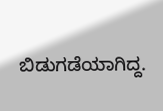ಬಿಡುಗಡೆಯಾಗಿದ್ದ.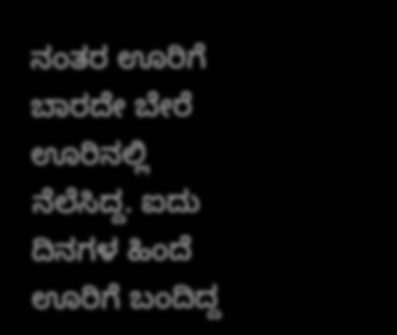ನಂತರ ಊರಿಗೆ ಬಾರದೇ ಬೇರೆ ಊರಿನಲ್ಲಿ ನೆಲೆಸಿದ್ದ. ಐದು ದಿನಗಳ ಹಿಂದೆ ಊರಿಗೆ ಬಂದಿದ್ದ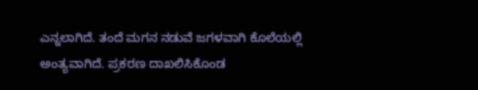ಎನ್ನಲಾಗಿದೆ. ತಂದೆ ಮಗನ ನಡುವೆ ಜಗಳವಾಗಿ ಕೊಲೆಯಲ್ಲಿ ಅಂತ್ಯವಾಗಿದೆ. ಪ್ರಕರಣ ದಾಖಲಿಸಿಕೊಂಡ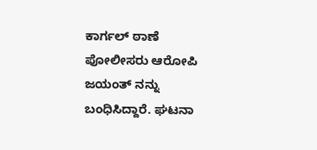ಕಾರ್ಗಲ್ ಠಾಣೆ ಪೋಲೀಸರು ಆರೋಪಿ ಜಯಂತ್ ನನ್ನು ಬಂಧಿಸಿದ್ದಾರೆ. ಘಟನಾ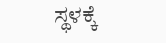ಸ್ಥಳಕ್ಕೆ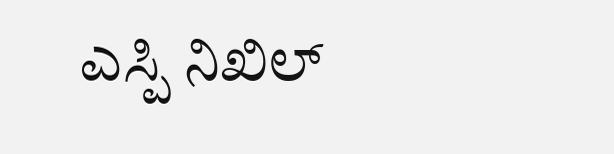ಎಸ್ಪಿ ನಿಖಿಲ್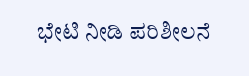ಭೇಟಿ ನೀಡಿ ಪರಿಶೀಲನೆ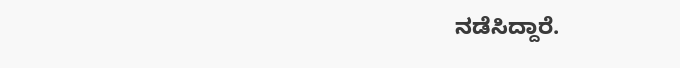ನಡೆಸಿದ್ದಾರೆ.